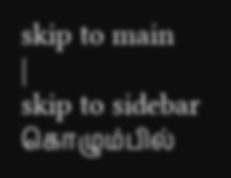skip to main
|
skip to sidebar
கொழும்பில்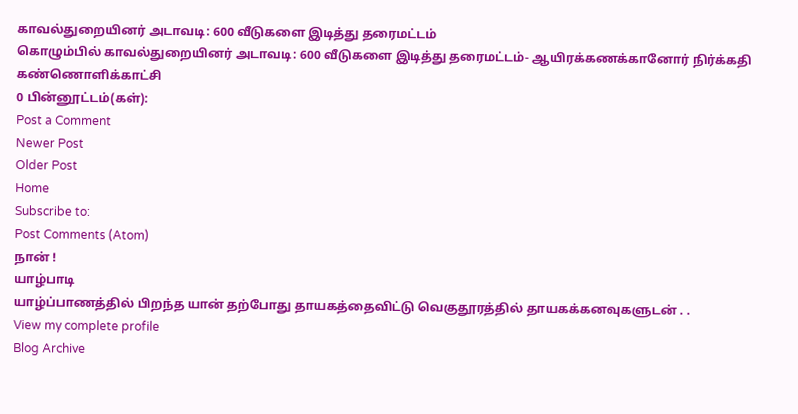காவல்துறையினர் அடாவடி: 600 வீடுகளை இடித்து தரைமட்டம்
கொழும்பில் காவல்துறையினர் அடாவடி: 600 வீடுகளை இடித்து தரைமட்டம்- ஆயிரக்கணக்கானோர் நிர்க்கதி கண்ணொளிக்காட்சி
0 பின்னூட்டம்(கள்):
Post a Comment
Newer Post
Older Post
Home
Subscribe to:
Post Comments (Atom)
நான் !
யாழ்பாடி
யாழ்ப்பாணத்தில் பிறந்த யான் தற்போது தாயகத்தைவிட்டு வெகுதூரத்தில் தாயகக்கனவுகளுடன் . .
View my complete profile
Blog Archive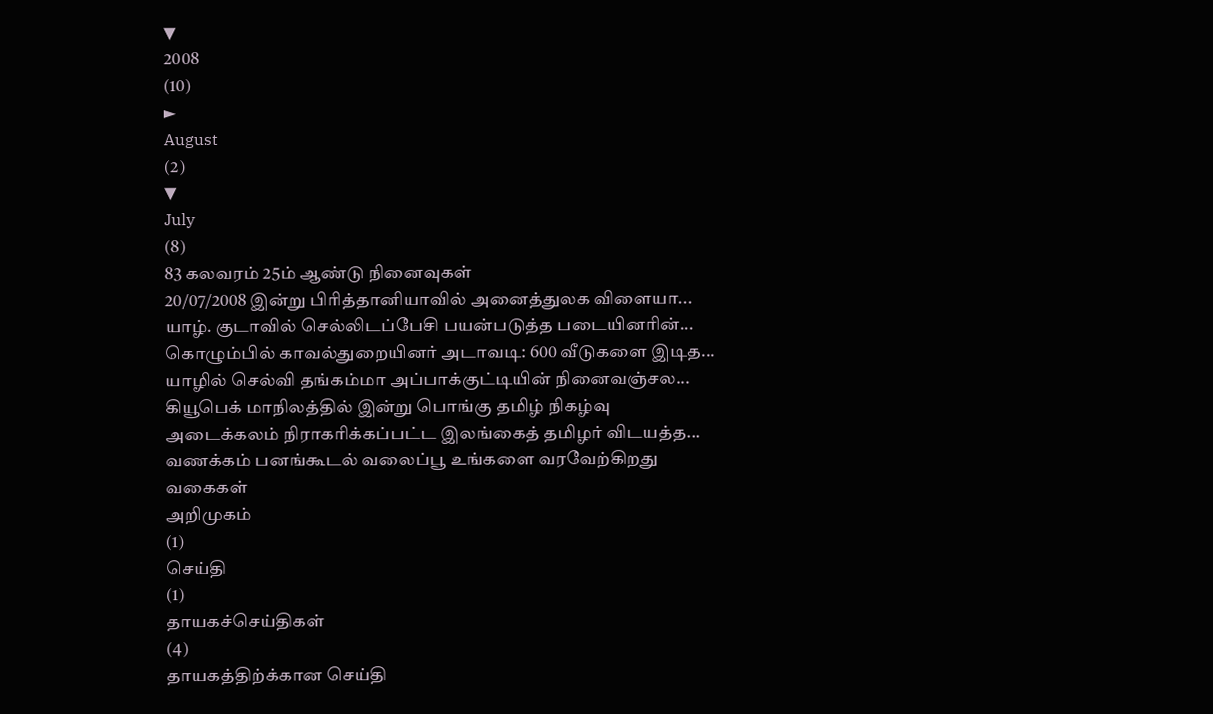▼
2008
(10)
►
August
(2)
▼
July
(8)
83 கலவரம் 25ம் ஆண்டு நினைவுகள்
20/07/2008 இன்று பிரித்தானியாவில் அனைத்துலக விளையா...
யாழ். குடாவில் செல்லிடப்பேசி பயன்படுத்த படையினரின்...
கொழும்பில் காவல்துறையினர் அடாவடி: 600 வீடுகளை இடித...
யாழில் செல்வி தங்கம்மா அப்பாக்குட்டியின் நினைவஞ்சல...
கியூபெக் மாநிலத்தில் இன்று பொங்கு தமிழ் நிகழ்வு
அடைக்கலம் நிராகரிக்கப்பட்ட இலங்கைத் தமிழர் விடயத்த...
வணக்கம் பனங்கூடல் வலைப்பூ உங்களை வரவேற்கிறது
வகைகள்
அறிமுகம்
(1)
செய்தி
(1)
தாயகச்செய்திகள்
(4)
தாயகத்திற்க்கான செய்தி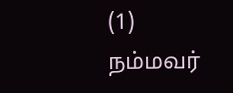(1)
நம்மவர்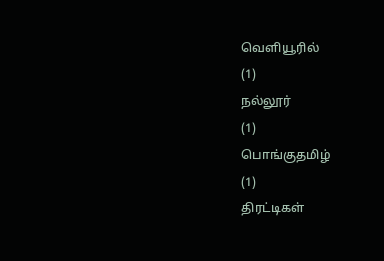வெளியூரில்
(1)
நல்லூர்
(1)
பொங்குதமிழ்
(1)
திரட்டிகள்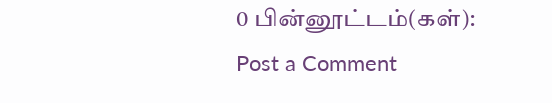0 பின்னூட்டம்(கள்):
Post a Comment